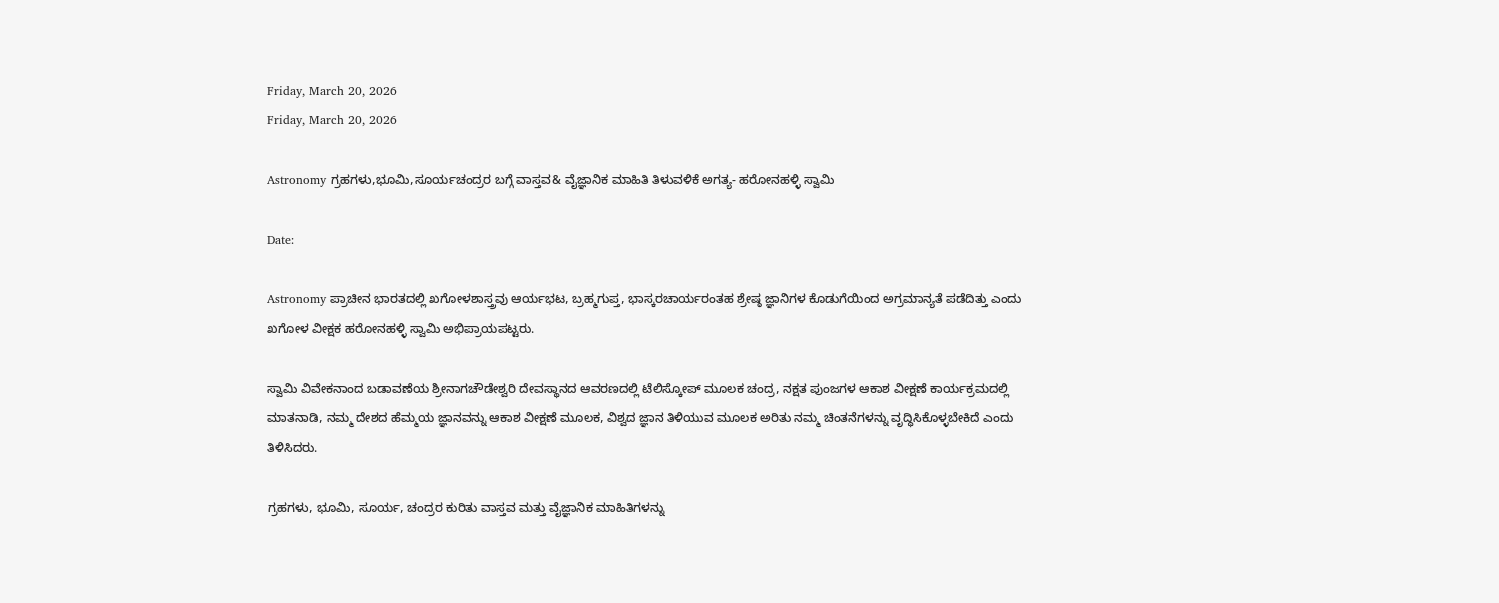Friday, March 20, 2026
Friday, March 20, 2026

Astronomy ಗ್ರಹಗಳು,ಭೂಮಿ,ಸೂರ್ಯಚಂದ್ರರ ಬಗ್ಗೆ ವಾಸ್ತವ& ವೈಜ್ಞಾನಿಕ ಮಾಹಿತಿ ತಿಳುವಳಿಕೆ ಅಗತ್ಯ- ಹರೋನಹಳ್ಳಿ ಸ್ವಾಮಿ

Date:

Astronomy ಪ್ರಾಚೀನ ಭಾರತದಲ್ಲಿ ಖಗೋಳಶಾಸ್ತ್ರವು ಆರ್ಯಭಟ, ಬ್ರಹ್ಮಗುಪ್ತ, ಭಾಸ್ಕರಚಾರ್ಯರಂತಹ ಶ್ರೇಷ್ಠ ಜ್ಞಾನಿಗಳ ಕೊಡುಗೆಯಿಂದ ಅಗ್ರಮಾನ್ಯತೆ ಪಡೆದಿತ್ತು ಎಂದು ಖಗೋಳ ವೀಕ್ಷಕ ಹರೋನಹಳ್ಳಿ ಸ್ವಾಮಿ ಅಭಿಪ್ರಾಯಪಟ್ಟರು.

ಸ್ವಾಮಿ ವಿವೇಕನಾಂದ ಬಡಾವಣೆಯ ಶ್ರೀನಾಗಚೌಡೇಶ್ವರಿ ದೇವಸ್ಥಾನದ ಆವರಣದಲ್ಲಿ ಟೆಲಿಸ್ಕೋಪ್ ಮೂಲಕ ಚಂದ್ರ, ನಕ್ಷತ ಪುಂಜಗಳ ಆಕಾಶ ವೀಕ್ಷಣೆ ಕಾರ್ಯಕ್ರಮದಲ್ಲಿ ಮಾತನಾಡಿ, ನಮ್ಮ ದೇಶದ ಹೆಮ್ಮಯ ಜ್ಞಾನವನ್ನು ಆಕಾಶ ವೀಕ್ಷಣೆ ಮೂಲಕ, ವಿಶ್ವದ ಜ್ಞಾನ ತಿಳಿಯುವ ಮೂಲಕ ಅರಿತು ನಮ್ಮ ಚಿಂತನೆಗಳನ್ನು ವೃದ್ಧಿಸಿಕೊಳ್ಳಬೇಕಿದೆ ಎಂದು ತಿಳಿಸಿದರು.

ಗ್ರಹಗಳು, ಭೂಮಿ, ಸೂರ್ಯ, ಚಂದ್ರರ ಕುರಿತು ವಾಸ್ತವ ಮತ್ತು ವೈಜ್ಞಾನಿಕ ಮಾಹಿತಿಗಳನ್ನು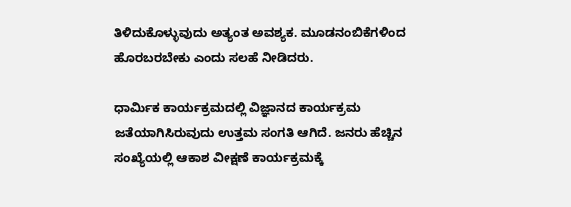ತಿಳಿದುಕೊಳ್ಳುವುದು ಅತ್ಯಂತ ಅವಶ್ಯಕ. ಮೂಡನಂಬಿಕೆಗಳಿಂದ ಹೊರಬರಬೇಕು ಎಂದು ಸಲಹೆ ನೀಡಿದರು.

ಧಾರ್ಮಿಕ ಕಾರ್ಯಕ್ರಮದಲ್ಲಿ ವಿಜ್ಞಾನದ ಕಾರ್ಯಕ್ರಮ ಜತೆಯಾಗಿಸಿರುವುದು ಉತ್ತಮ ಸಂಗತಿ ಆಗಿದೆ. ಜನರು ಹೆಚ್ಚಿನ ಸಂಖ್ಯೆಯಲ್ಲಿ ಆಕಾಶ ವೀಕ್ಷಣೆ ಕಾರ್ಯಕ್ರಮಕ್ಕೆ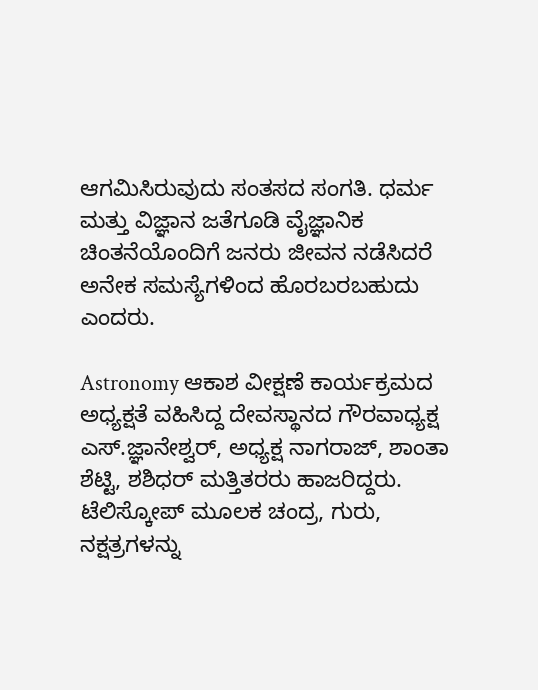ಆಗಮಿಸಿರುವುದು ಸಂತಸದ ಸಂಗತಿ. ಧರ್ಮ ಮತ್ತು ವಿಜ್ಞಾನ ಜತೆಗೂಡಿ ವೈಜ್ಞಾನಿಕ ಚಿಂತನೆಯೊಂದಿಗೆ ಜನರು ಜೀವನ ನಡೆಸಿದರೆ ಅನೇಕ ಸಮಸ್ಯೆಗಳಿಂದ ಹೊರಬರಬಹುದು ಎಂದರು.

Astronomy ಆಕಾಶ ವೀಕ್ಷಣೆ ಕಾರ್ಯಕ್ರಮದ ಅಧ್ಯಕ್ಷತೆ ವಹಿಸಿದ್ದ ದೇವಸ್ಥಾನದ ಗೌರವಾಧ್ಯಕ್ಷ ಎಸ್.ಜ್ಞಾನೇಶ್ವರ್, ಅಧ್ಯಕ್ಷ ನಾಗರಾಜ್, ಶಾಂತಾ ಶೆಟ್ಟಿ, ಶಶಿಧರ್ ಮತ್ತಿತರರು ಹಾಜರಿದ್ದರು. ಟೆಲಿಸ್ಕೋಪ್ ಮೂಲಕ ಚಂದ್ರ, ಗುರು, ನಕ್ಷತ್ರಗಳನ್ನು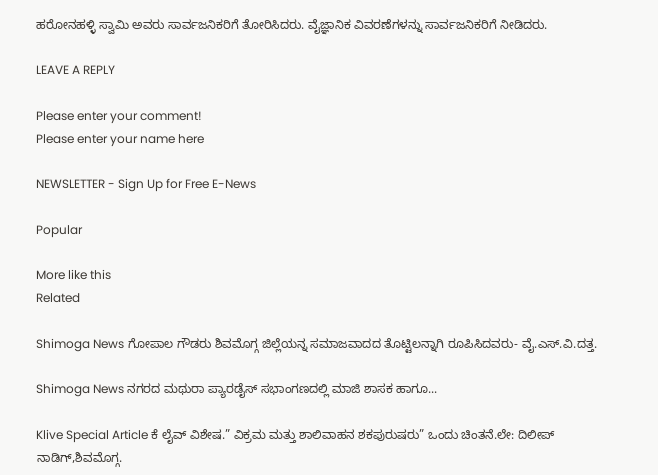ಹರೋನಹಳ್ಳಿ ಸ್ವಾಮಿ ಅವರು ಸಾರ್ವಜನಿಕರಿಗೆ ತೋರಿಸಿದರು. ವೈಜ್ಞಾನಿಕ ವಿವರಣೆಗಳನ್ನು ಸಾರ್ವಜನಿಕರಿಗೆ ನೀಡಿದರು.

LEAVE A REPLY

Please enter your comment!
Please enter your name here

NEWSLETTER - Sign Up for Free E-News

Popular

More like this
Related

Shimoga News ಗೋಪಾಲ ಗೌಡರು ಶಿವಮೊಗ್ಗ ಜಿಲ್ಲೆಯನ್ನ ಸಮಾಜವಾದದ ತೊಟ್ಟಿಲನ್ನಾಗಿ ರೂಪಿಸಿದವರು- ವೈ.ಎಸ್.ವಿ.ದತ್ತ.

Shimoga News ನಗರದ ಮಥುರಾ ಪ್ಯಾರಡೈಸ್ ಸಭಾಂಗಣದಲ್ಲಿ ಮಾಜಿ ಶಾಸಕ ಹಾಗೂ...

Klive Special Article ಕೆ ಲೈವ್ ವಿಶೇಷ.” ವಿಕ್ರಮ ಮತ್ತು ಶಾಲಿವಾಹನ ಶಕಪುರುಷರು” ಒಂದು ಚಿಂತನೆ.ಲೇ: ದಿಲೀಪ್ ನಾಡಿಗ್,ಶಿವಮೊಗ್ಗ.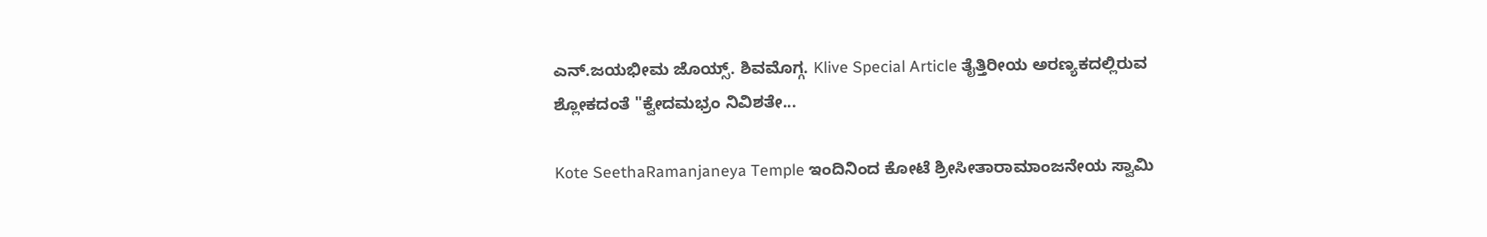ಎನ್.ಜಯಭೀಮ ಜೊಯ್ಸ್. ಶಿವಮೊಗ್ಗ. Klive Special Article ತೈತ್ತಿರೀಯ ಅರಣ್ಯಕದಲ್ಲಿರುವ ಶ್ಲೋಕದಂತೆ "ಕ್ವೇದಮಭ್ರಂ ನಿವಿಶತೇ...

Kote SeethaRamanjaneya Temple ಇಂದಿನಿಂದ ಕೋಟೆ ಶ್ರೀಸೀತಾರಾಮಾಂಜನೇಯ ಸ್ವಾಮಿ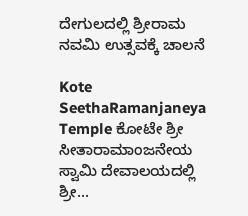ದೇಗುಲದಲ್ಲಿ ಶ್ರೀರಾಮ ನವಮಿ ಉತ್ಸವಕ್ಕೆ ಚಾಲನೆ

Kote SeethaRamanjaneya Temple ಕೋಟೇ ಶ್ರೀ ಸೀತಾರಾಮಾಂಜನೇಯ ಸ್ವಾಮಿ ದೇವಾಲಯದಲ್ಲಿ ಶ್ರೀ...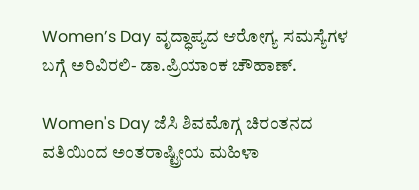Women’s Day ವೃದ್ಧಾಪ್ಯದ ಆರೋಗ್ಯ ಸಮಸ್ಯೆಗಳ ಬಗ್ಗೆ ಅರಿವಿರಲಿ- ಡಾ.ಪ್ರಿಯಾಂಕ ಚೌಹಾಣ್.

Women's Day ಜೆಸಿ ಶಿವಮೊಗ್ಗ ಚಿರಂತನದ ವತಿಯಿಂದ ಅಂತರಾಷ್ಟ್ರೀಯ ಮಹಿಳಾ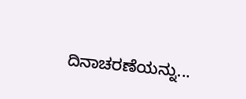ದಿನಾಚರಣೆಯನ್ನು...